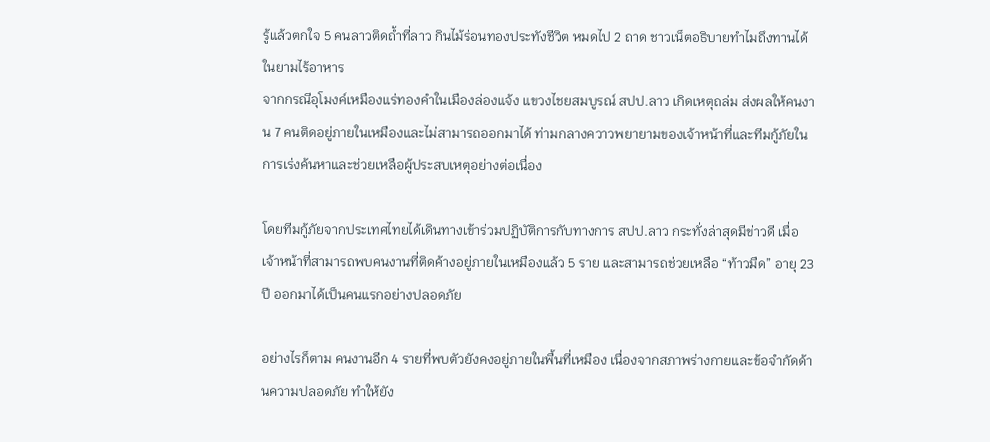รู้แล้วตกใจ 5 คนลาวติดถ้ำที่ลาว กินไม้ร่อนทองประทังชีวิต หมดไป 2 ถาด ชาวเน็ตอธิบายทำไมถึงทานได้ ในยามไร้อาหาร
จากกรณีอุโมงค์เหมืองแร่ทองคำในเมืองล่องแจ้ง แขวงไชยสมบูรณ์ สปป.ลาว เกิดเหตุถล่ม ส่งผลให้คนงาน 7 คนติดอยู่ภายในเหมืองและไม่สามารถออกมาได้ ท่ามกลางควาวพยายามของเจ้าหน้าที่และทีมกู้ภัยในการเร่งค้นหาและช่วยเหลือผู้ประสบเหตุอย่างต่อเนื่อง

โดยทีมกู้ภัยจากประเทศไทยได้เดินทางเข้าร่วมปฏิบัติการกับทางการ สปป.ลาว กระทั่งล่าสุดมีข่าวดี เมื่อเจ้าหน้าที่สามารถพบคนงานที่ติดค้างอยู่ภายในเหมืองแล้ว 5 ราย และสามารถช่วยเหลือ “ท้าวมืด” อายุ 23 ปี ออกมาได้เป็นคนแรกอย่างปลอดภัย

อย่างไรก็ตาม คนงานอีก 4 รายที่พบตัวยังคงอยู่ภายในพื้นที่เหมือง เนื่องจากสภาพร่างกายและข้อจำกัดด้านความปลอดภัย ทำให้ยัง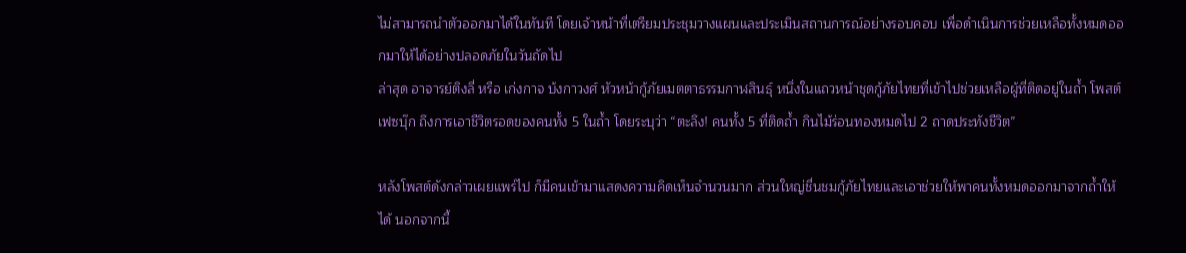ไม่สามารถนำตัวออกมาได้ในทันที โดยเจ้าหน้าที่เตรียมประชุมวางแผนและประเมินสถานการณ์อย่างรอบคอบ เพื่อดำเนินการช่วยเหลือทั้งหมดออกมาให้ได้อย่างปลอดภัยในวันถัดไป
ล่าสุด อาจารย์ติงลี่ หรือ เก่งกาจ บ้งกาวงศ์ หัวหน้ากู้ภัยเมตตาธรรมกาฬสินธุ์ หนึ่งในแถวหน้าชุดกู้ภัยไทยที่เข้าไปช่วยเหลือผู้ที่ติดอยู่ในถ้ำ โพสต์เฟซบุ๊ก ถึงการเอาชีวิตรอดของคนทั้ง 5 ในถ้ำ โดยระบุว่า “ตะลึง! คนทั้ง 5 ที่ติดถ้ำ กินไม้ร่อนทองหมดไป 2 ถาดประทังชีวิต”

หลังโพสต์ดังกล่าวเผยแพร่ไป ก็มีคนเข้ามาแสดงความคิดเห็นจำนวนมาก ส่วนใหญ่ชื่นชมกู้ภัยไทยและเอาช่วยให้พาคนทั้งหมดออกมาจากถ้ำให้ได้ นอกจากนี้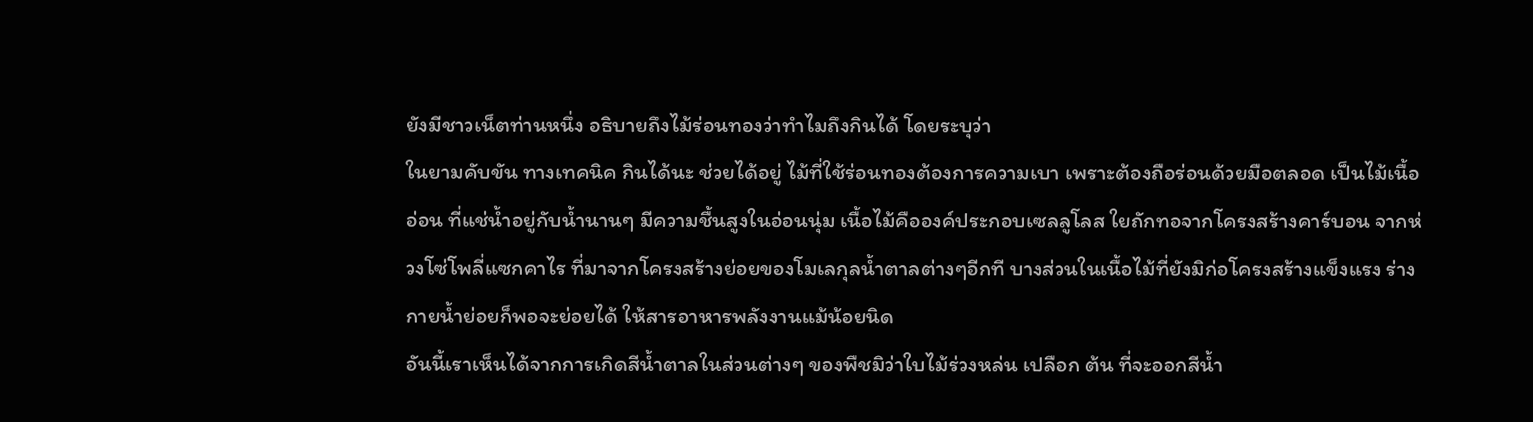ยังมีชาวเน็ตท่านหนึ่ง อธิบายถึงไม้ร่อนทองว่าทำไมถึงกินได้ โดยระบุว่า
ในยามคับขัน ทางเทคนิค กินได้นะ ช่วยได้อยู่ ไม้ที่ใช้ร่อนทองต้องการความเบา เพราะต้องถือร่อนด้วยมือตลอด เป็นไม้เนื้ออ่อน ที่แช่น้ำอยู่กับน้ำนานๆ มีความชื้นสูงในอ่อนนุ่ม เนื้อไม้คือองค์ประกอบเซลลูโลส ใยถักทอจากโครงสร้างคาร์บอน จากห่วงโซ่โพลี่แซกคาไร ที่มาจากโครงสร้างย่อยของโมเลกุลน้ำตาลต่างๆอีกที บางส่วนในเนื้อไม้ที่ยังมิก่อโครงสร้างแข็งแรง ร่างกายน้ำย่อยก็พอจะย่อยได้ ให้สารอาหารพลังงานแม้น้อยนิด
อันนี้เราเห็นได้จากการเกิดสีน้ำตาลในส่วนต่างๆ ของพืชมิว่าใบไม้ร่วงหล่น เปลือก ต้น ที่จะออกสีน้ำ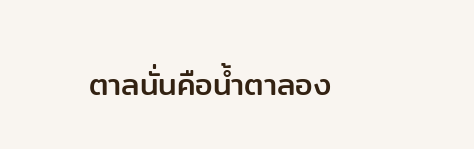ตาลนั่นคือน้ำตาลอง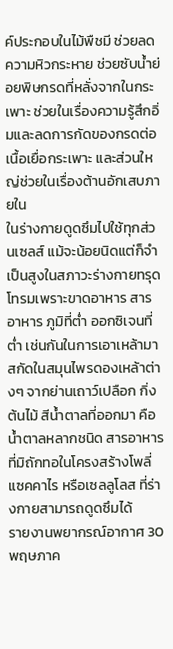ค์ประกอบในไม้พืชมี ช่วยลดความหิวกระหาย ช่วยซับน้ำย่อยพิษกรดที่หลั่งจากในกระเพาะ ช่วยในเรื่องความรู้สึกอิ่มและลดการกัดของกรดต่อเนื้อเยื่อกระเพาะ และส่วนใหญ่ช่วยในเรื่องต้านอักเสบภายใน
ในร่างกายดูดซึมไปใช้ทุกส่วนเซลส์ แม้จะน้อยนิดแต่ก็จำเป็นสูงในสภาวะร่างกายทรุดโทรมเพราะขาดอาหาร สารอาหาร ภูมิที่ต่ำ ออกซิเจนที่ต่ำ เช่นกันในการเอาเหล้ามาสกัดในสมุนไพรดองเหล้าต่างๆ จากย่านเถาว์เปลือก กิ่งต้นไม้ สีน้ำตาลที่ออกมา คือน้ำตาลหลากชนิด สารอาหารที่มิถักทอในโครงสร้างโพลี่แซคคาไร หรือเซลลูโลส ที่ร่างกายสามารถดูดซึมได้
รายงานพยากรณ์อากาศ 30 พฤษภาค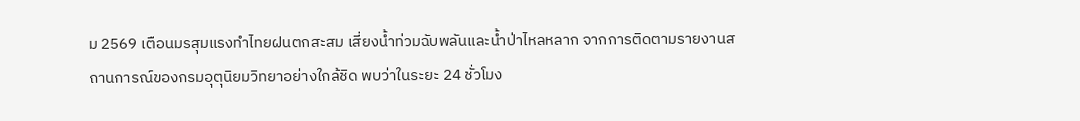ม 2569 เตือนมรสุมแรงทำไทยฝนตกสะสม เสี่ยงน้ำท่วมฉับพลันและน้ำป่าไหลหลาก จากการติดตามรายงานสถานการณ์ของกรมอุตุนิยมวิทยาอย่างใกล้ชิด พบว่าในระยะ 24 ชั่วโมง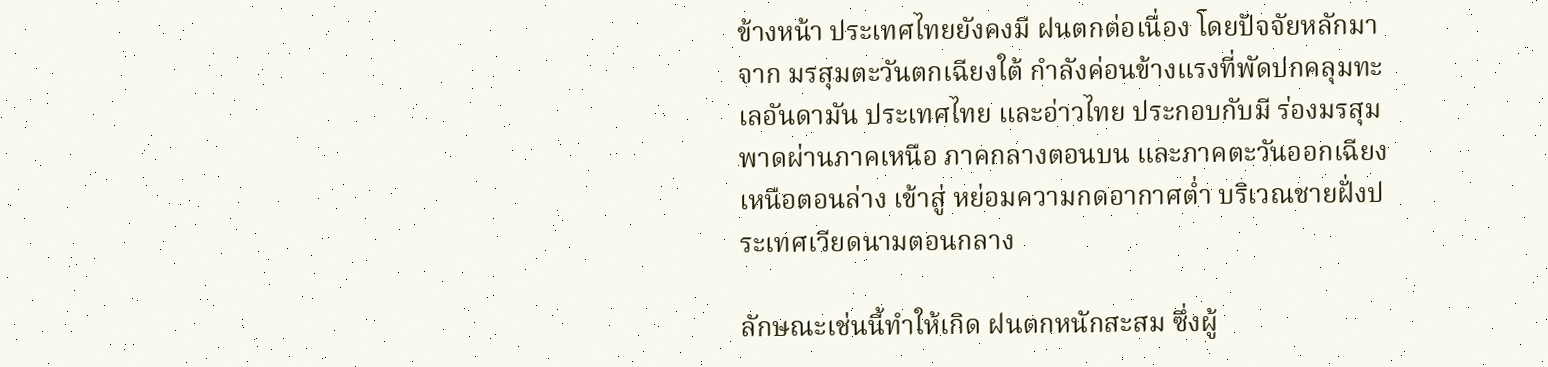ข้างหน้า ประเทศไทยยังคงมี ฝนตกต่อเนื่อง โดยปัจจัยหลักมาจาก มรสุมตะวันตกเฉียงใต้ กำลังค่อนข้างแรงที่พัดปกคลุมทะเลอันดามัน ประเทศไทย และอ่าวไทย ประกอบกับมี ร่องมรสุม พาดผ่านภาคเหนือ ภาคกลางตอนบน และภาคตะวันออกเฉียงเหนือตอนล่าง เข้าสู่ หย่อมความกดอากาศต่ำ บริเวณชายฝั่งประเทศเวียดนามตอนกลาง

ลักษณะเช่นนี้ทำให้เกิด ฝนตกหนักสะสม ซึ่งผู้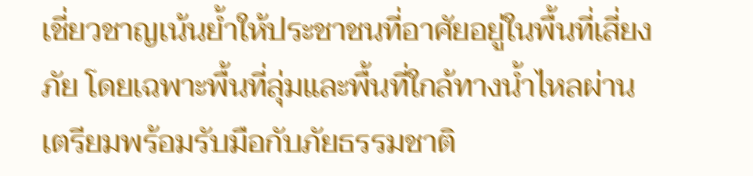เชี่ยวชาญเน้นย้ำให้ประชาชนที่อาศัยอยู่ในพื้นที่เสี่ยงภัย โดยเฉพาะพื้นที่ลุ่มและพื้นที่ใกล้ทางน้ำไหลผ่าน เตรียมพร้อมรับมือกับภัยธรรมชาติ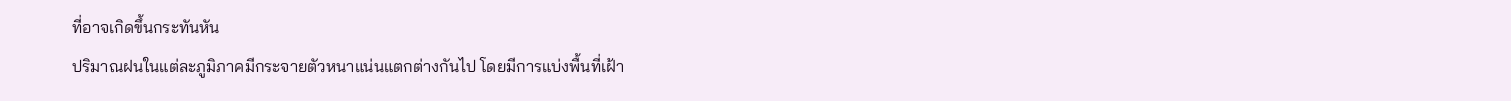ที่อาจเกิดขึ้นกระทันหัน
ปริมาณฝนในแต่ละภูมิภาคมีกระจายตัวหนาแน่นแตกต่างกันไป โดยมีการแบ่งพื้นที่เฝ้า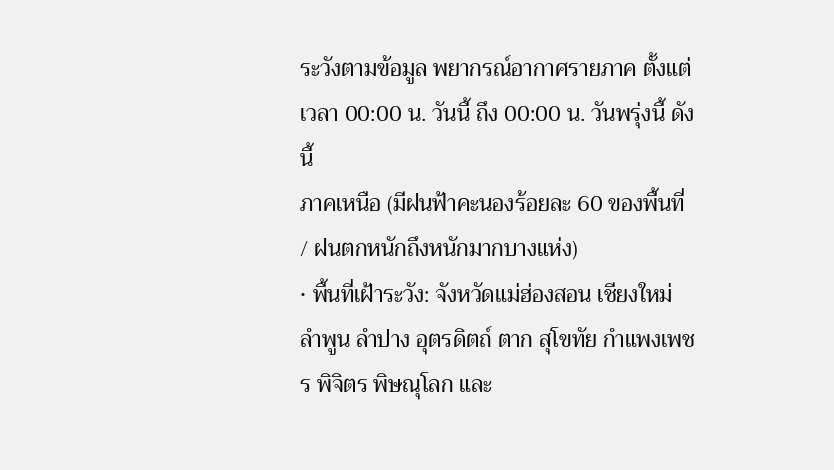ระวังตามข้อมูล พยากรณ์อากาศรายภาค ตั้งแต่เวลา 00:00 น. วันนี้ ถึง 00:00 น. วันพรุ่งนี้ ดังนี้
ภาคเหนือ (มีฝนฟ้าคะนองร้อยละ 60 ของพื้นที่ / ฝนตกหนักถึงหนักมากบางแห่ง)
• พื้นที่เฝ้าระวัง: จังหวัดแม่ฮ่องสอน เชียงใหม่ ลำพูน ลำปาง อุตรดิตถ์ ตาก สุโขทัย กำแพงเพชร พิจิตร พิษณุโลก และ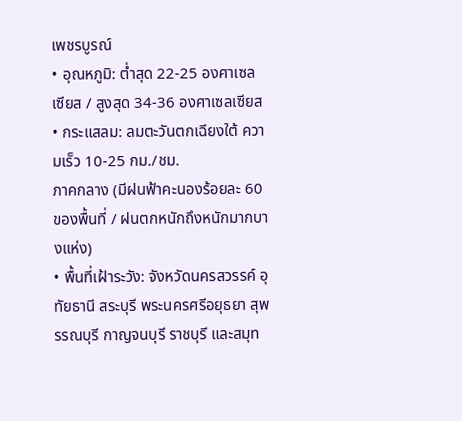เพชรบูรณ์
• อุณหภูมิ: ต่ำสุด 22-25 องศาเซลเซียส / สูงสุด 34-36 องศาเซลเซียส
• กระแสลม: ลมตะวันตกเฉียงใต้ ความเร็ว 10-25 กม./ชม.
ภาคกลาง (มีฝนฟ้าคะนองร้อยละ 60 ของพื้นที่ / ฝนตกหนักถึงหนักมากบางแห่ง)
• พื้นที่เฝ้าระวัง: จังหวัดนครสวรรค์ อุทัยธานี สระบุรี พระนครศรีอยุธยา สุพรรณบุรี กาญจนบุรี ราชบุรี และสมุท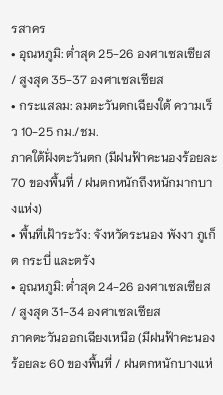รสาคร
• อุณหภูมิ: ต่ำสุด 25-26 องศาเซลเซียส / สูงสุด 35-37 องศาเซลเซียส
• กระแสลม: ลมตะวันตกเฉียงใต้ ความเร็ว 10-25 กม./ชม.
ภาคใต้ฝั่งตะวันตก (มีฝนฟ้าคะนองร้อยละ 70 ของพื้นที่ / ฝนตกหนักถึงหนักมากบางแห่ง)
• พื้นที่เฝ้าระวัง: จังหวัดระนอง พังงา ภูเก็ต กระบี่ และตรัง
• อุณหภูมิ: ต่ำสุด 24-26 องศาเซลเซียส / สูงสุด 31-34 องศาเซลเซียส
ภาคตะวันออกเฉียงเหนือ (มีฝนฟ้าคะนองร้อยละ 60 ของพื้นที่ / ฝนตกหนักบางแห่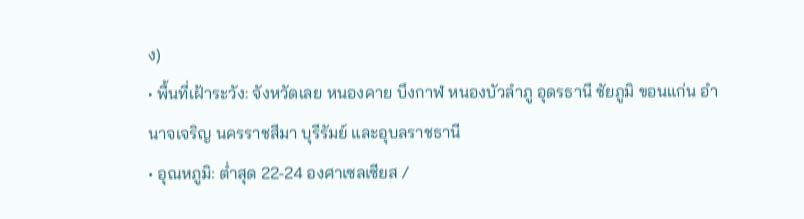ง)
• พื้นที่เฝ้าระวัง: จังหวัดเลย หนองคาย บึงกาฬ หนองบัวลำภู อุดรธานี ชัยภูมิ ขอนแก่น อำนาจเจริญ นครราชสีมา บุรีรัมย์ และอุบลราชธานี
• อุณหภูมิ: ต่ำสุด 22-24 องศาเซลเซียส /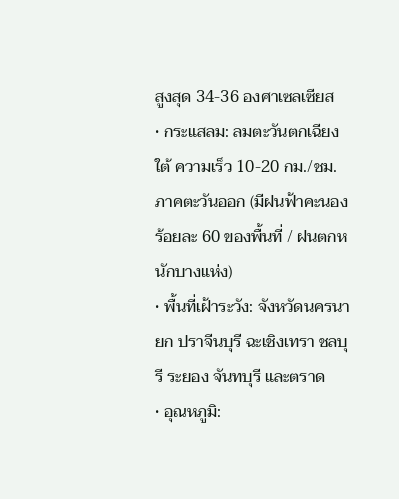สูงสุด 34-36 องศาเซลเซียส
• กระแสลม: ลมตะวันตกเฉียงใต้ ความเร็ว 10-20 กม./ชม.
ภาคตะวันออก (มีฝนฟ้าคะนองร้อยละ 60 ของพื้นที่ / ฝนตกหนักบางแห่ง)
• พื้นที่เฝ้าระวัง: จังหวัดนครนายก ปราจีนบุรี ฉะเชิงเทรา ชลบุรี ระยอง จันทบุรี และตราด
• อุณหภูมิ: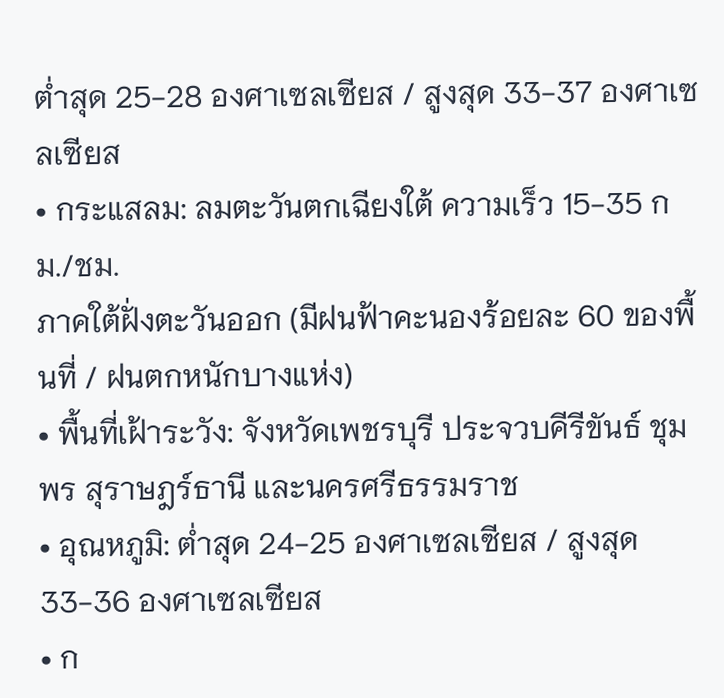ต่ำสุด 25-28 องศาเซลเซียส / สูงสุด 33-37 องศาเซลเซียส
• กระแสลม: ลมตะวันตกเฉียงใต้ ความเร็ว 15-35 กม./ชม.
ภาคใต้ฝั่งตะวันออก (มีฝนฟ้าคะนองร้อยละ 60 ของพื้นที่ / ฝนตกหนักบางแห่ง)
• พื้นที่เฝ้าระวัง: จังหวัดเพชรบุรี ประจวบคีรีขันธ์ ชุมพร สุราษฎร์ธานี และนครศรีธรรมราช
• อุณหภูมิ: ต่ำสุด 24-25 องศาเซลเซียส / สูงสุด 33-36 องศาเซลเซียส
• ก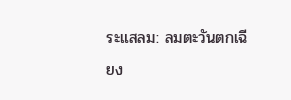ระแสลม: ลมตะวันตกเฉียง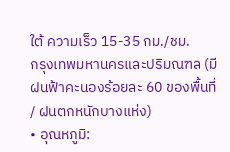ใต้ ความเร็ว 15-35 กม./ชม.
กรุงเทพมหานครและปริมณฑล (มีฝนฟ้าคะนองร้อยละ 60 ของพื้นที่ / ฝนตกหนักบางแห่ง)
• อุณหภูมิ: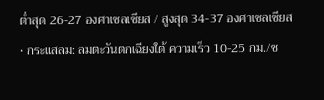ต่ำสุด 26-27 องศาเซลเซียส / สูงสุด 34-37 องศาเซลเซียส
• กระแสลม: ลมตะวันตกเฉียงใต้ ความเร็ว 10-25 กม./ช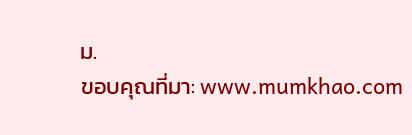ม.
ขอบคุณที่มา: www.mumkhao.com